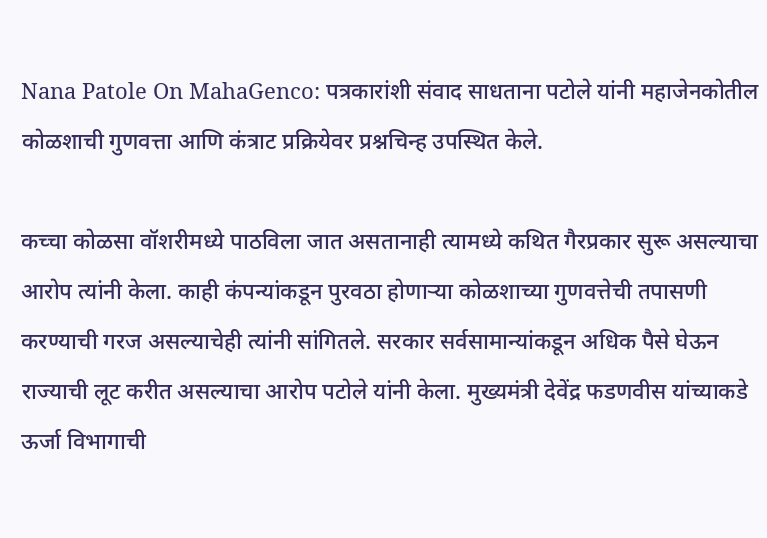Nana Patole On MahaGenco: पत्रकारांशी संवाद साधताना पटोले यांनी महाजेनकोतील कोळशाची गुणवत्ता आणि कंत्राट प्रक्रियेवर प्रश्नचिन्ह उपस्थित केले.

कच्चा कोळसा वॉशरीमध्ये पाठविला जात असतानाही त्यामध्ये कथित गैरप्रकार सुरू असल्याचा आरोप त्यांनी केला. काही कंपन्यांकडून पुरवठा होणाऱ्या कोळशाच्या गुणवत्तेची तपासणी करण्याची गरज असल्याचेही त्यांनी सांगितले. सरकार सर्वसामान्यांकडून अधिक पैसे घेऊन राज्याची लूट करीत असल्याचा आरोप पटोले यांनी केला. मुख्यमंत्री देवेंद्र फडणवीस यांच्याकडे ऊर्जा विभागाची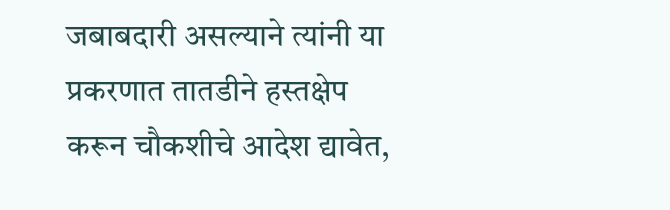जबाबदारी असल्याने त्यांनी या प्रकरणात तातडीने हस्तक्षेप करून चौकशीचे आदेश द्यावेत,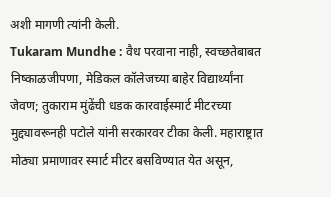अशी मागणी त्यांनी केली.
Tukaram Mundhe : वैध परवाना नाही, स्वच्छतेबाबत निष्काळजीपणा, मेडिकल कॉलेजच्या बाहेर विद्यार्थ्यांना जेवण; तुकाराम मुंढेंची धडक कारवाईस्मार्ट मीटरच्या मुद्द्यावरूनही पटोले यांनी सरकारवर टीका केली. महाराष्ट्रात मोठ्या प्रमाणावर स्मार्ट मीटर बसविण्यात येत असून,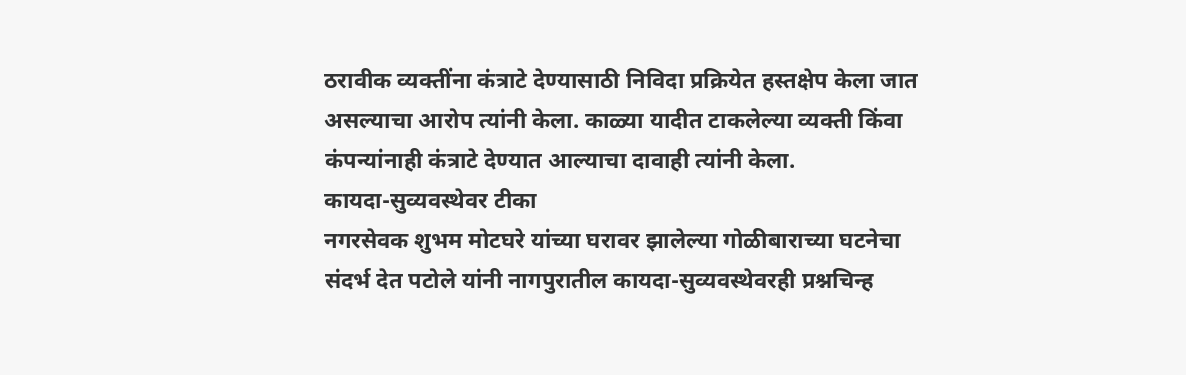ठरावीक व्यक्तींना कंत्राटे देण्यासाठी निविदा प्रक्रियेत हस्तक्षेप केला जात असल्याचा आरोप त्यांनी केला. काळ्या यादीत टाकलेल्या व्यक्ती किंवा कंपन्यांनाही कंत्राटे देण्यात आल्याचा दावाही त्यांनी केला.
कायदा-सुव्यवस्थेवर टीका
नगरसेवक शुभम मोटघरे यांच्या घरावर झालेल्या गोळीबाराच्या घटनेचा संदर्भ देत पटोले यांनी नागपुरातील कायदा-सुव्यवस्थेवरही प्रश्नचिन्ह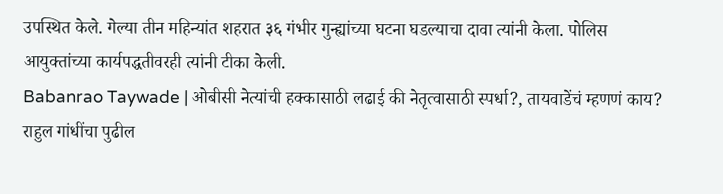उपस्थित केले. गेल्या तीन महिन्यांत शहरात ३६ गंभीर गुन्ह्यांच्या घटना घडल्याचा दावा त्यांनी केला. पोलिस आयुक्तांच्या कार्यपद्धतीवरही त्यांनी टीका केली.
Babanrao Taywade | ओबीसी नेत्यांची हक्कासाठी लढाई की नेतृत्वासाठी स्पर्धा?, तायवाडेंचं म्हणणं काय?
राहुल गांधींचा पुढील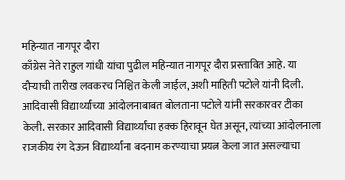महिन्यात नागपूर दौरा
काँग्रेस नेते राहुल गांधी यांचा पुढील महिन्यात नागपूर दौरा प्रस्तावित आहे. या दौऱ्याची तारीख लवकरच निश्चित केली जाईल, अशी माहिती पटोले यांनी दिली. आदिवासी विद्यार्थ्यांच्या आंदोलनाबाबत बोलताना पटोले यांनी सरकारवर टीका केली. सरकार आदिवासी विद्यार्थ्यांचा हक्क हिरावून घेत असून, त्यांच्या आंदोलनाला राजकीय रंग देऊन विद्यार्थ्यांना बदनाम करण्याचा प्रयत्न केला जात असल्याचा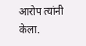आरोप त्यांनी केला.